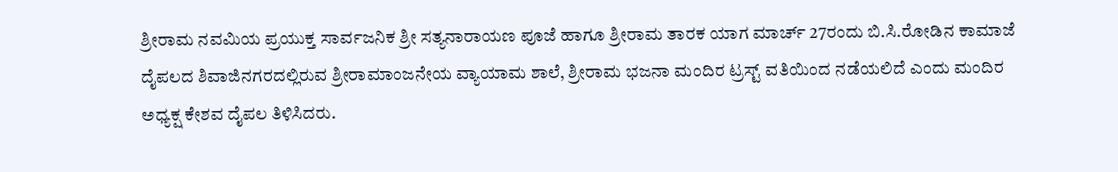ಶ್ರೀರಾಮ ನವಮಿಯ ಪ್ರಯುಕ್ತ ಸಾರ್ವಜನಿಕ ಶ್ರೀ ಸತ್ಯನಾರಾಯಣ ಪೂಜೆ ಹಾಗೂ ಶ್ರೀರಾಮ ತಾರಕ ಯಾಗ ಮಾರ್ಚ್ 27ರಂದು ಬಿ.ಸಿ.ರೋಡಿನ ಕಾಮಾಜೆ ದೈಪಲದ ಶಿವಾಜಿನಗರದಲ್ಲಿರುವ ಶ್ರೀರಾಮಾಂಜನೇಯ ವ್ಯಾಯಾಮ ಶಾಲೆ, ಶ್ರೀರಾಮ ಭಜನಾ ಮಂದಿರ ಟ್ರಸ್ಟ್ ವತಿಯಿಂದ ನಡೆಯಲಿದೆ ಎಂದು ಮಂದಿರ ಅಧ್ಯಕ್ಷ ಕೇಶವ ದೈಪಲ ತಿಳಿಸಿದರು.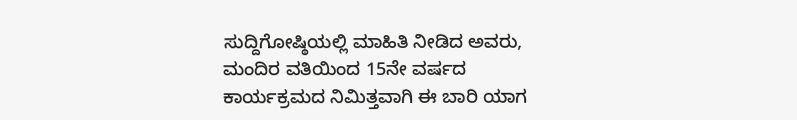ಸುದ್ದಿಗೋಷ್ಠಿಯಲ್ಲಿ ಮಾಹಿತಿ ನೀಡಿದ ಅವರು, ಮಂದಿರ ವತಿಯಿಂದ 15ನೇ ವರ್ಷದ ಕಾರ್ಯಕ್ರಮದ ನಿಮಿತ್ತವಾಗಿ ಈ ಬಾರಿ ಯಾಗ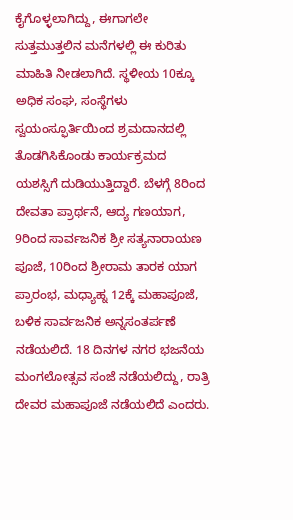ಕೈಗೊಳ್ಳಲಾಗಿದ್ದು, ಈಗಾಗಲೇ ಸುತ್ತಮುತ್ತಲಿನ ಮನೆಗಳಲ್ಲಿ ಈ ಕುರಿತು ಮಾಹಿತಿ ನೀಡಲಾಗಿದೆ. ಸ್ಥಳೀಯ 10ಕ್ಕೂ ಅಧಿಕ ಸಂಘ, ಸಂಸ್ಥೆಗಳು ಸ್ವಯಂಸ್ಫೂರ್ತಿಯಿಂದ ಶ್ರಮದಾನದಲ್ಲಿ ತೊಡಗಿಸಿಕೊಂಡು ಕಾರ್ಯಕ್ರಮದ ಯಶಸ್ಸಿಗೆ ದುಡಿಯುತ್ತಿದ್ದಾರೆ. ಬೆಳಗ್ಗೆ 8ರಿಂದ ದೇವತಾ ಪ್ರಾರ್ಥನೆ, ಆದ್ಯ ಗಣಯಾಗ, 9ರಿಂದ ಸಾರ್ವಜನಿಕ ಶ್ರೀ ಸತ್ಯನಾರಾಯಣ ಪೂಜೆ, 10ರಿಂದ ಶ್ರೀರಾಮ ತಾರಕ ಯಾಗ ಪ್ರಾರಂಭ, ಮಧ್ಯಾಹ್ನ 12ಕ್ಕೆ ಮಹಾಪೂಜೆ, ಬಳಿಕ ಸಾರ್ವಜನಿಕ ಅನ್ನಸಂತರ್ಪಣೆ ನಡೆಯಲಿದೆ. 18 ದಿನಗಳ ನಗರ ಭಜನೆಯ ಮಂಗಲೋತ್ಸವ ಸಂಜೆ ನಡೆಯಲಿದ್ದು, ರಾತ್ರಿ ದೇವರ ಮಹಾಪೂಜೆ ನಡೆಯಲಿದೆ ಎಂದರು.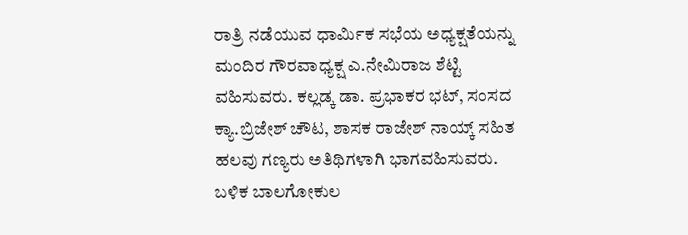ರಾತ್ರಿ ನಡೆಯುವ ಧಾರ್ಮಿಕ ಸಭೆಯ ಅಧ್ಯಕ್ಷತೆಯನ್ನು ಮಂದಿರ ಗೌರವಾಧ್ಯಕ್ಷ ಎ.ನೇಮಿರಾಜ ಶೆಟ್ಟಿ ವಹಿಸುವರು. ಕಲ್ಲಡ್ಕ ಡಾ. ಪ್ರಭಾಕರ ಭಟ್, ಸಂಸದ ಕ್ಯಾ.ಬ್ರಿಜೇಶ್ ಚೌಟ, ಶಾಸಕ ರಾಜೇಶ್ ನಾಯ್ಕ್ ಸಹಿತ ಹಲವು ಗಣ್ಯರು ಅತಿಥಿಗಳಾಗಿ ಭಾಗವಹಿಸುವರು. ಬಳಿಕ ಬಾಲಗೋಕುಲ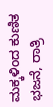ಮಕ್ಕಳಿಂದ ಕುಣಿತ ಭಜನೆ, ರಾತ್ರಿ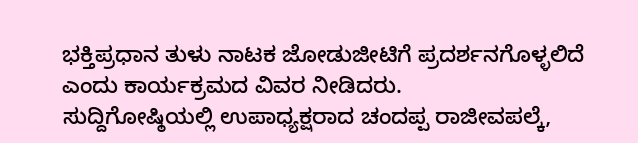ಭಕ್ತಿಪ್ರಧಾನ ತುಳು ನಾಟಕ ಜೋಡುಜೀಟಿಗೆ ಪ್ರದರ್ಶನಗೊಳ್ಳಲಿದೆ ಎಂದು ಕಾರ್ಯಕ್ರಮದ ವಿವರ ನೀಡಿದರು.
ಸುದ್ದಿಗೋಷ್ಠಿಯಲ್ಲಿ ಉಪಾಧ್ಯಕ್ಷರಾದ ಚಂದಪ್ಪ ರಾಜೀವಪಲ್ಕೆ,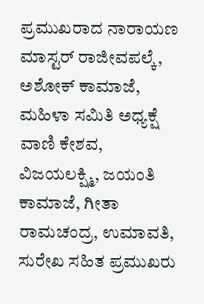ಪ್ರಮುಖರಾದ ನಾರಾಯಣ ಮಾಸ್ಟರ್ ರಾಜೀವಪಲ್ಕೆ, ಅಶೋಕ್ ಕಾಮಾಜೆ, ಮಹಿಳಾ ಸಮಿತಿ ಅಧ್ಯಕ್ಷೆ ವಾಣಿ ಕೇಶವ, ವಿಜಯಲಕ್ಷ್ಮಿ, ಜಯಂತಿ ಕಾಮಾಜೆ, ಗೀತಾ ರಾಮಚಂದ್ರ, ಉಮಾವತಿ, ಸುರೇಖ ಸಹಿತ ಪ್ರಮುಖರು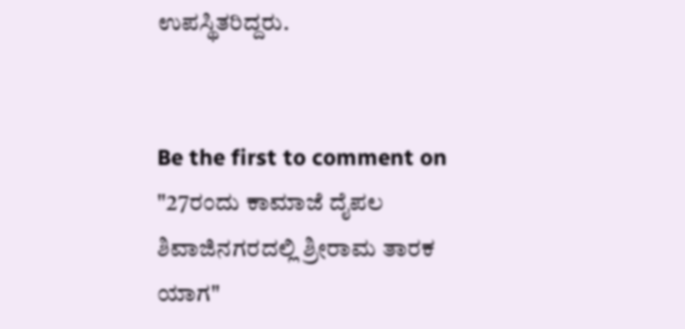ಉಪಸ್ಥಿತರಿದ್ದರು.


Be the first to comment on "27ರಂದು ಕಾಮಾಜೆ ದೈಪಲ ಶಿವಾಜಿನಗರದಲ್ಲಿ ಶ್ರೀರಾಮ ತಾರಕ ಯಾಗ"